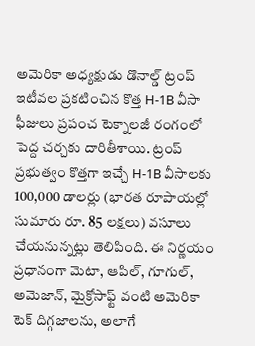అమెరికా అధ్యక్షుడు డొనాల్డ్ ట్రంప్ ఇటీవల ప్రకటించిన కొత్త H-1B వీసా ఫీజులు ప్రపంచ టెక్నాలజీ రంగంలో పెద్ద చర్చకు దారితీశాయి. ట్రంప్ ప్రభుత్వం కొత్తగా ఇచ్చే H-1B వీసాలకు 100,000 డాలర్లు (భారత రూపాయల్లో సుమారు రూ. 85 లక్షలు) వసూలు చేయనున్నట్లు తెలిపింది. ఈ నిర్ణయం ప్రధానంగా మెటా, ఆపిల్, గూగుల్, అమెజాన్, మైక్రోసాఫ్ట్ వంటి అమెరికా టెక్ దిగ్గజాలను, అలాగే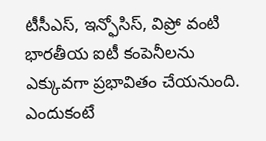టీసీఎస్, ఇన్ఫోసిస్, విప్రో వంటి భారతీయ ఐటీ కంపెనీలను ఎక్కువగా ప్రభావితం చేయనుంది. ఎందుకంటే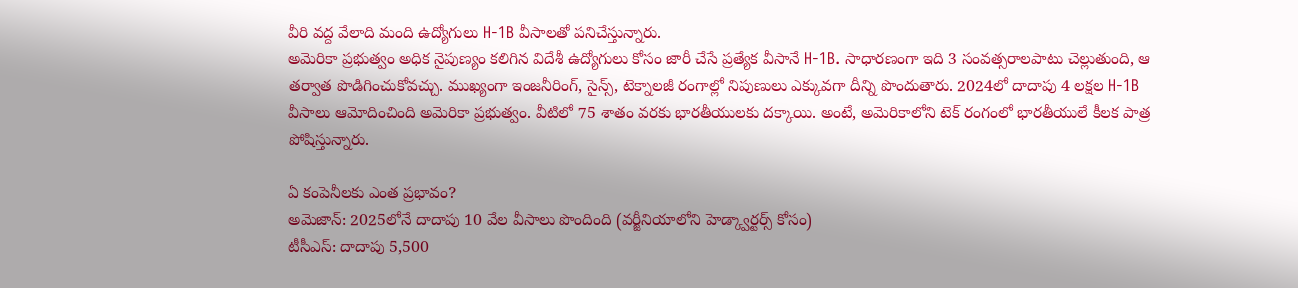వీరి వద్ద వేలాది మంది ఉద్యోగులు H-1B వీసాలతో పనిచేస్తున్నారు.
అమెరికా ప్రభుత్వం అధిక నైపుణ్యం కలిగిన విదేశీ ఉద్యోగులు కోసం జారీ చేసే ప్రత్యేక వీసానే H-1B. సాధారణంగా ఇది 3 సంవత్సరాలపాటు చెల్లుతుంది, ఆ తర్వాత పొడిగించుకోవచ్చు. ముఖ్యంగా ఇంజనీరింగ్, సైన్స్, టెక్నాలజీ రంగాల్లో నిపుణులు ఎక్కువగా దీన్ని పొందుతారు. 2024లో దాదాపు 4 లక్షల H-1B వీసాలు ఆమోదించింది అమెరికా ప్రభుత్వం. వీటిలో 75 శాతం వరకు భారతీయులకు దక్కాయి. అంటే, అమెరికాలోని టెక్ రంగంలో భారతీయులే కీలక పాత్ర పోషిస్తున్నారు.

ఏ కంపెనీలకు ఎంత ప్రభావం?
అమెజాన్: 2025లోనే దాదాపు 10 వేల వీసాలు పొందింది (వర్జీనియాలోని హెడ్క్వార్టర్స్ కోసం)
టీసీఎస్: దాదాపు 5,500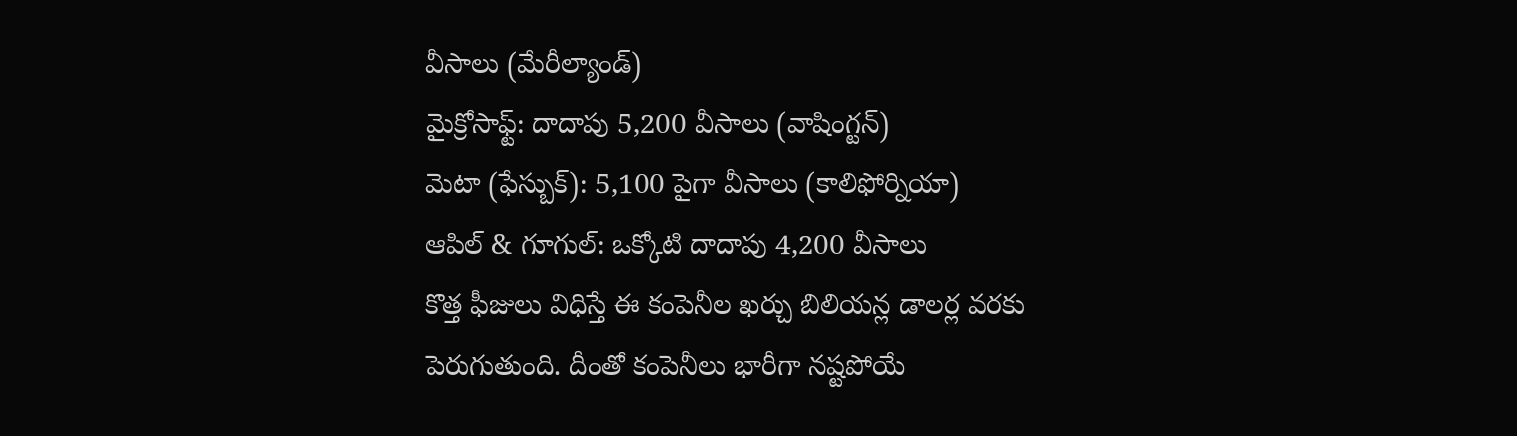వీసాలు (మేరీల్యాండ్)
మైక్రోసాఫ్ట్: దాదాపు 5,200 వీసాలు (వాషింగ్టన్)
మెటా (ఫేస్బుక్): 5,100 పైగా వీసాలు (కాలిఫోర్నియా)
ఆపిల్ & గూగుల్: ఒక్కోటి దాదాపు 4,200 వీసాలు
కొత్త ఫీజులు విధిస్తే ఈ కంపెనీల ఖర్చు బిలియన్ల డాలర్ల వరకు పెరుగుతుంది. దీంతో కంపెనీలు భారీగా నష్టపోయే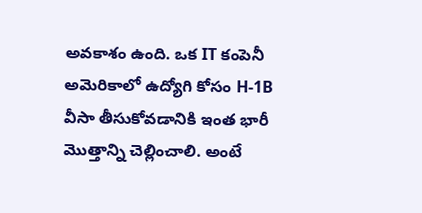అవకాశం ఉంది. ఒక IT కంపెనీ అమెరికాలో ఉద్యోగి కోసం H-1B వీసా తీసుకోవడానికి ఇంత భారీ మొత్తాన్ని చెల్లించాలి. అంటే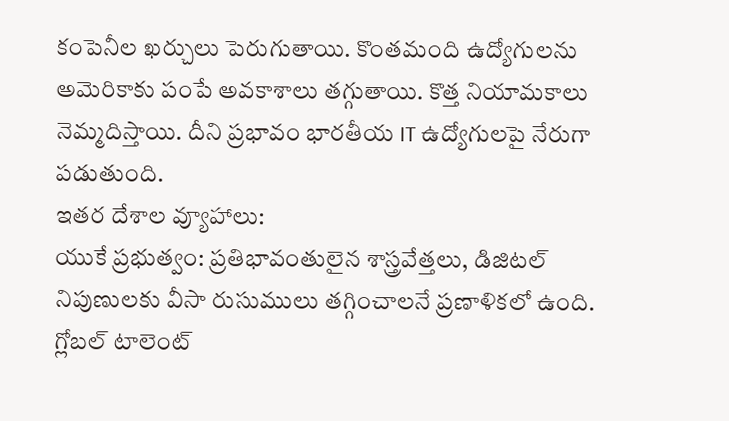కంపెనీల ఖర్చులు పెరుగుతాయి. కొంతమంది ఉద్యోగులను అమెరికాకు పంపే అవకాశాలు తగ్గుతాయి. కొత్త నియామకాలు నెమ్మదిస్తాయి. దీని ప్రభావం భారతీయ IT ఉద్యోగులపై నేరుగా పడుతుంది.
ఇతర దేశాల వ్యూహాలు:
యుకే ప్రభుత్వం: ప్రతిభావంతులైన శాస్త్రవేత్తలు, డిజిటల్ నిపుణులకు వీసా రుసుములు తగ్గించాలనే ప్రణాళికలో ఉంది. గ్లోబల్ టాలెంట్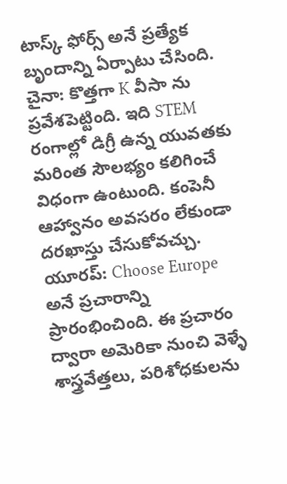టాస్క్ ఫోర్స్ అనే ప్రత్యేక బృందాన్ని ఏర్పాటు చేసింది.
చైనా: కొత్తగా K వీసా ను ప్రవేశపెట్టింది. ఇది STEM రంగాల్లో డిగ్రీ ఉన్న యువతకు మరింత సౌలభ్యం కలిగించే విధంగా ఉంటుంది. కంపెనీ ఆహ్వానం అవసరం లేకుండా దరఖాస్తు చేసుకోవచ్చు.
యూరప్: Choose Europe అనే ప్రచారాన్ని ప్రారంభించింది. ఈ ప్రచారం ద్వారా అమెరికా నుంచి వెళ్ళే శాస్త్రవేత్తలు, పరిశోధకులను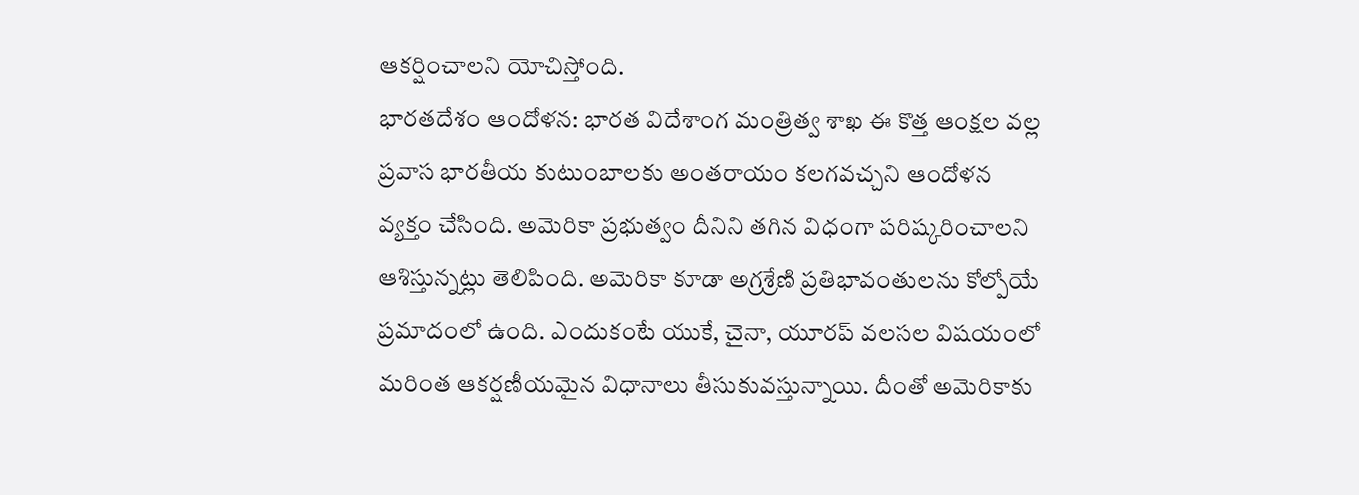ఆకర్షించాలని యోచిస్తోంది.
భారతదేశం ఆందోళన: భారత విదేశాంగ మంత్రిత్వ శాఖ ఈ కొత్త ఆంక్షల వల్ల ప్రవాస భారతీయ కుటుంబాలకు అంతరాయం కలగవచ్చని ఆందోళన వ్యక్తం చేసింది. అమెరికా ప్రభుత్వం దీనిని తగిన విధంగా పరిష్కరించాలని ఆశిస్తున్నట్లు తెలిపింది. అమెరికా కూడా అగ్రశ్రేణి ప్రతిభావంతులను కోల్పోయే ప్రమాదంలో ఉంది. ఎందుకంటే యుకే, చైనా, యూరప్ వలసల విషయంలో మరింత ఆకర్షణీయమైన విధానాలు తీసుకువస్తున్నాయి. దీంతో అమెరికాకు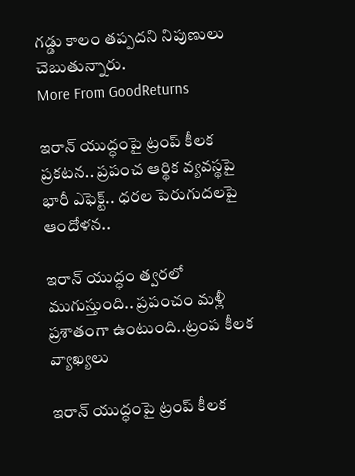గడ్డు కాలం తప్పదని నిపుణులు చెబుతున్నారు.
More From GoodReturns

ఇరాన్ యుద్ధంపై ట్రంప్ కీలక ప్రకటన.. ప్రపంచ ఆర్థిక వ్యవస్థపై భారీ ఎఫెక్ట్.. ధరల పెరుగుదలపై ఆందోళన..

ఇరాన్ యుద్ధం త్వరలో ముగుస్తుంది.. ప్రపంచం మళ్లీ ప్రశాతంగా ఉంటుంది..ట్రంప కీలక వ్యాఖ్యలు

ఇరాన్ యుద్ధంపై ట్రంప్ కీలక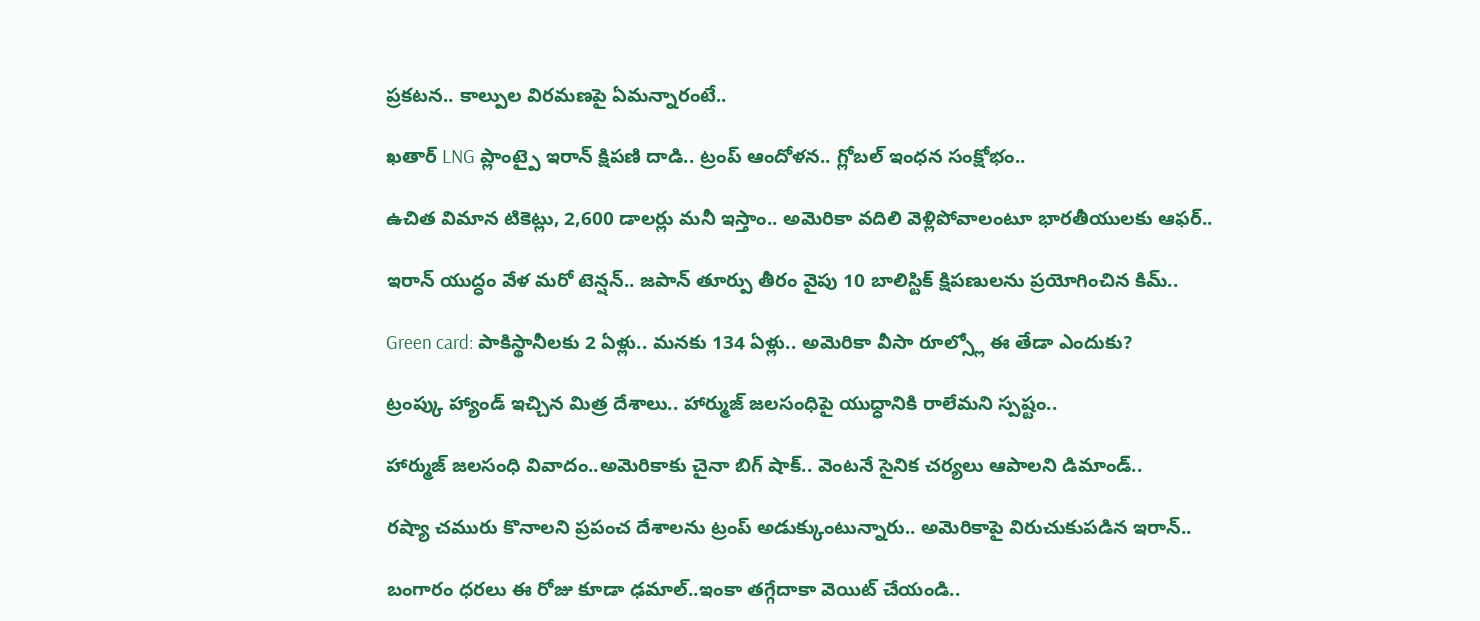ప్రకటన.. కాల్పుల విరమణపై ఏమన్నారంటే..

ఖతార్ LNG ప్లాంట్పై ఇరాన్ క్షిపణి దాడి.. ట్రంప్ ఆందోళన.. గ్లోబల్ ఇంధన సంక్షోభం..

ఉచిత విమాన టికెట్లు, 2,600 డాలర్లు మనీ ఇస్తాం.. అమెరికా వదిలి వెళ్లిపోవాలంటూ భారతీయులకు ఆఫర్..

ఇరాన్ యుద్ధం వేళ మరో టెన్షన్.. జపాన్ తూర్పు తీరం వైపు 10 బాలిస్టిక్ క్షిపణులను ప్రయోగించిన కిమ్..

Green card: పాకిస్థానీలకు 2 ఏళ్లు.. మనకు 134 ఏళ్లు.. అమెరికా వీసా రూల్స్లో ఈ తేడా ఎందుకు?

ట్రంప్కు హ్యాండ్ ఇచ్చిన మిత్ర దేశాలు.. హార్ముజ్ జలసంధిపై యుధ్ధానికి రాలేమని స్పష్టం..

హార్ముజ్ జలసంధి వివాదం..అమెరికాకు చైనా బిగ్ షాక్.. వెంటనే సైనిక చర్యలు ఆపాలని డిమాండ్..

రష్యా చమురు కొనాలని ప్రపంచ దేశాలను ట్రంప్ అడుక్కుంటున్నారు.. అమెరికాపై విరుచుకుపడిన ఇరాన్..

బంగారం ధరలు ఈ రోజు కూడా ఢమాల్..ఇంకా తగ్గేదాకా వెయిట్ చేయండి..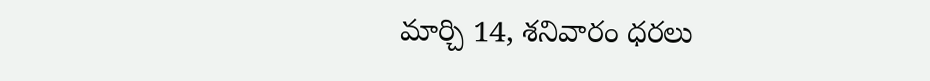మార్చి 14, శనివారం ధరలు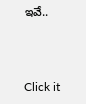ఇవే..



Click it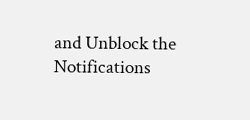and Unblock the Notifications